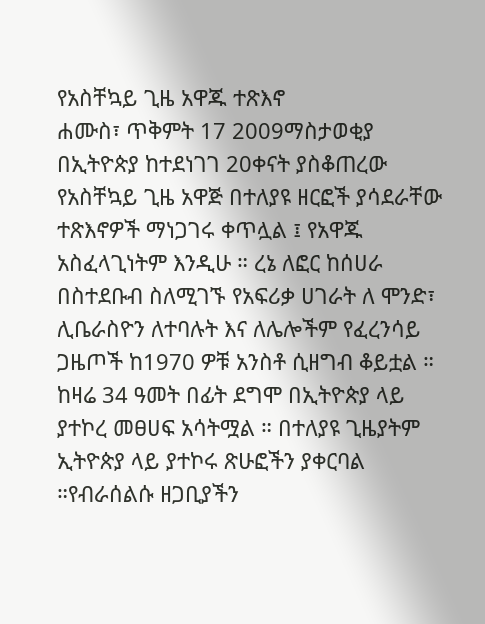የአስቸኳይ ጊዜ አዋጁ ተጽእኖ
ሐሙስ፣ ጥቅምት 17 2009ማስታወቂያ
በኢትዮጵያ ከተደነገገ 20ቀናት ያስቆጠረው የአስቸኳይ ጊዜ አዋጅ በተለያዩ ዘርፎች ያሳደራቸው ተጽእኖዎች ማነጋገሩ ቀጥሏል ፤ የአዋጁ አስፈላጊነትም እንዲሁ ። ረኔ ለፎር ከሰሀራ በስተደቡብ ስለሚገኙ የአፍሪቃ ሀገራት ለ ሞንድ፣ ሊቤራስዮን ለተባሉት እና ለሌሎችም የፈረንሳይ ጋዜጦች ከ1970 ዎቹ አንስቶ ሲዘግብ ቆይቷል ። ከዛሬ 34 ዓመት በፊት ደግሞ በኢትዮጵያ ላይ ያተኮረ መፀሀፍ አሳትሟል ። በተለያዩ ጊዜያትም ኢትዮጵያ ላይ ያተኮሩ ጽሁፎችን ያቀርባል ።የብራሰልሱ ዘጋቢያችን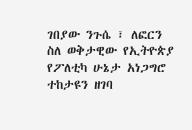ገበያው ንጉሴ ፣ ለፎርን ስለ ወቅታዊው የኢትዮጵያ የፖለቲካ ሁኔታ አነጋግሮ ተከታዩን ዘገባ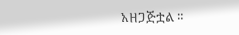አዘጋጅቷል ።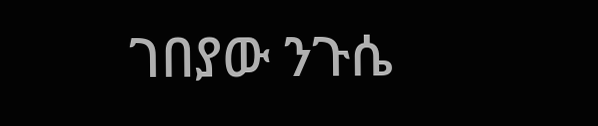ገበያው ንጉሴ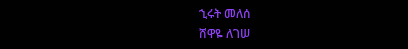ኂሩት መለሰ
ሸዋዬ ለገሠ